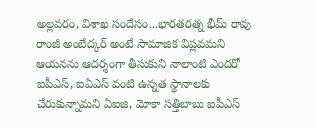అల్లవరం, విశాఖ సందేసం...భారతరత్న భీమ్ రావు రాంజీ అంబేద్కర్ అంటే సామాజిక విప్లవమని ఆయనను ఆదర్శంగా తీసుకుని నాలాంటి ఎందరో ఐపీఎస్, ఐఏఎస్ వంటి ఉన్నత స్థానాలకు చేరుకున్నామని ఏఐజి, మోకా సత్తిబాబు ఐపీఎస్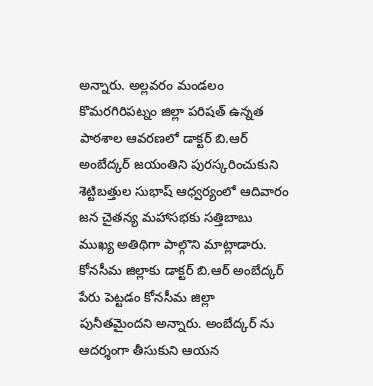అన్నారు. అల్లవరం మండలం కొమరగిరిపట్నం జిల్లా పరిషత్ ఉన్నత పాఠశాల ఆవరణలో డాక్టర్ బి.ఆర్ అంబేద్కర్ జయంతిని పురస్కరించుకుని శెట్టిబత్తుల సుభాష్ ఆధ్వర్యంలో ఆదివారం జన చైతన్య మహాసభకు సత్తిబాబు ముఖ్య అతిథిగా పాల్గొని మాట్లాడారు.
కోనసీమ జిల్లాకు డాక్టర్ బి.ఆర్ అంబేద్కర్ పేరు పెట్టడం కోనసీమ జిల్లా పునీతమైందని అన్నారు. అంబేద్కర్ ను ఆదర్శంగా తీసుకుని ఆయన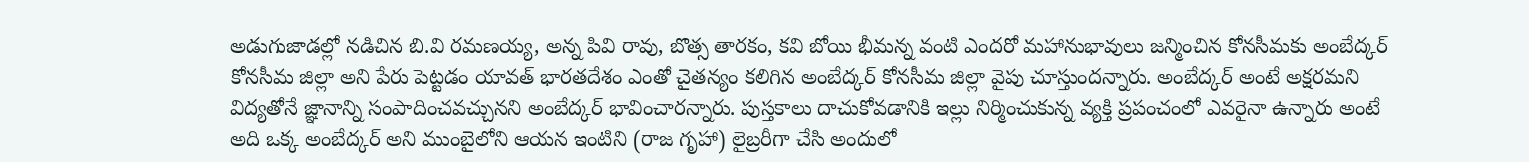అడుగుజాడల్లో నడిచిన బి.వి రమణయ్య, అన్న పివి రావు, బొత్స తారకం, కవి బోయి భీమన్న వంటి ఎందరో మహానుభావులు జన్మించిన కోనసీమకు అంబేద్కర్ కోనసీమ జిల్లా అని పేరు పెట్టడం యావత్ భారతదేశం ఎంతో చైతన్యం కలిగిన అంబేద్కర్ కోనసీమ జిల్లా వైపు చూస్తుందన్నారు. అంబేద్కర్ అంటే అక్షరమని విద్యతోనే జ్ఞానాన్ని సంపాదించవచ్చునని అంబేద్కర్ భావించారన్నారు. పుస్తకాలు దాచుకోవడానికి ఇల్లు నిర్మించుకున్న వ్యక్తి ప్రపంచంలో ఎవరైనా ఉన్నారు అంటే అది ఒక్క అంబేద్కర్ అని ముంబైలోని ఆయన ఇంటిని (రాజ గృహా) లైబ్రరీగా చేసి అందులో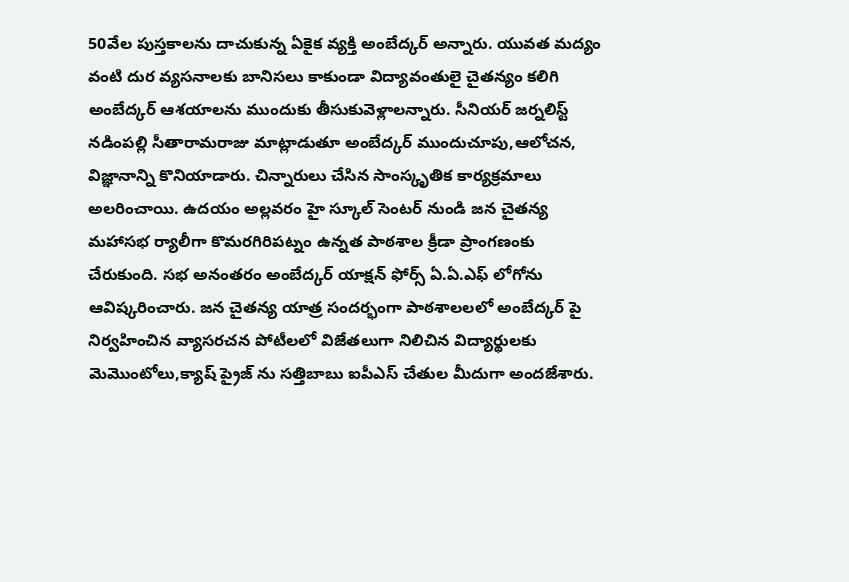50వేల పుస్తకాలను దాచుకున్న ఏకైక వ్యక్తి అంబేద్కర్ అన్నారు. యువత మద్యం వంటి దుర వ్యసనాలకు బానిసలు కాకుండా విద్యావంతులై చైతన్యం కలిగి అంబేద్కర్ ఆశయాలను ముందుకు తీసుకువెళ్లాలన్నారు. సీనియర్ జర్నలిస్ట్ నడింపల్లి సీతారామరాజు మాట్లాడుతూ అంబేద్కర్ ముందుచూపు,ఆలోచన, విజ్ఞానాన్ని కొనియాడారు. చిన్నారులు చేసిన సాంస్కృతిక కార్యక్రమాలు అలరించాయి. ఉదయం అల్లవరం హై స్కూల్ సెంటర్ నుండి జన చైతన్య మహాసభ ర్యాలీగా కొమరగిరిపట్నం ఉన్నత పాఠశాల క్రీడా ప్రాంగణంకు చేరుకుంది. సభ అనంతరం అంబేద్కర్ యాక్షన్ ఫోర్స్ ఏ.ఏ.ఎఫ్ లోగోను ఆవిష్కరించారు. జన చైతన్య యాత్ర సందర్భంగా పాఠశాలలలో అంబేద్కర్ పై నిర్వహించిన వ్యాసరచన పోటీలలో విజేతలుగా నిలిచిన విద్యార్థులకు మెమొంటోలు,క్యాష్ ప్రైజ్ ను సత్తిబాబు ఐపీఎస్ చేతుల మీదుగా అందజేశారు.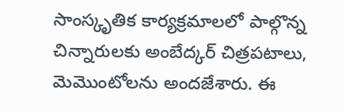సాంస్కృతిక కార్యక్రమాలలో పాల్గొన్న చిన్నారులకు అంబేద్కర్ చిత్రపటాలు, మెమొంటోలను అందజేశారు. ఈ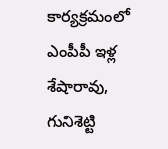కార్యక్రమంలో ఎంపీపీ ఇళ్ల శేషారావు, గునిశెట్టి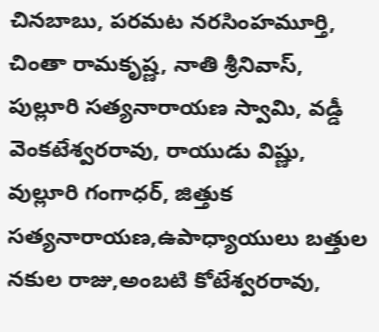చినబాబు, పరమట నరసింహమూర్తి, చింతా రామకృష్ణ, నాతి శ్రీనివాస్, పుల్లూరి సత్యనారాయణ స్వామి, వడ్డీ వెంకటేశ్వరరావు, రాయుడు విష్ణు, వుల్లూరి గంగాధర్, జిత్తుక సత్యనారాయణ,ఉపాధ్యాయులు బత్తుల నకుల రాజు,అంబటి కోటేశ్వరరావు,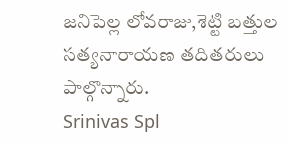జనిపెల్ల లోవరాజు,శెట్టి బత్తుల సత్యనారాయణ తదితరులు పాల్గొన్నారు.
Srinivas Spl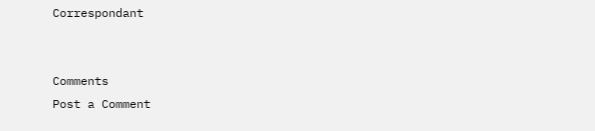Correspondant


Comments
Post a Comment